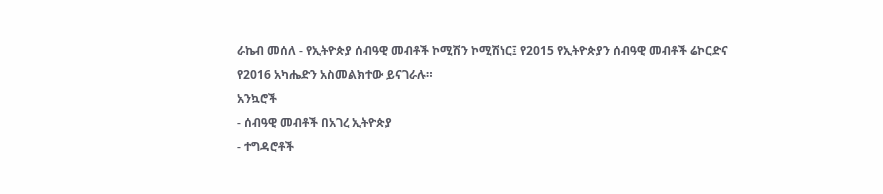ራኬብ መሰለ - የኢትዮጵያ ሰብዓዊ መብቶች ኮሚሽን ኮሚሽነር፤ የ2015 የኢትዮጵያን ሰብዓዊ መብቶች ሬኮርድና የ2016 አካሔድን አስመልክተው ይናገራሉ።
አንኳሮች
- ሰብዓዊ መብቶች በአገረ ኢትዮጵያ
- ተግዳሮቶች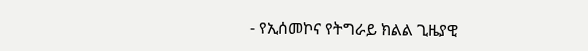- የኢሰመኮና የትግራይ ክልል ጊዜያዊ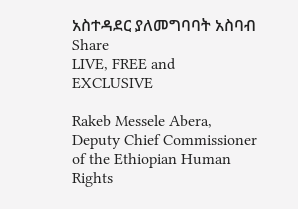አስተዳደር ያለመግባባት አስባብ
Share
LIVE, FREE and EXCLUSIVE

Rakeb Messele Abera, Deputy Chief Commissioner of the Ethiopian Human Rights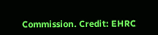Commission. Credit: EHRC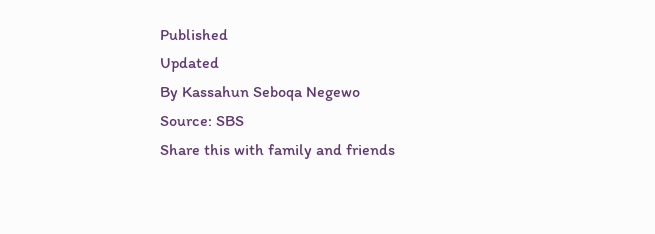Published
Updated
By Kassahun Seboqa Negewo
Source: SBS
Share this with family and friends